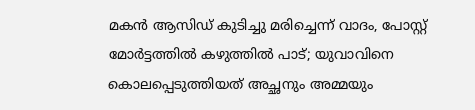മകൻ ആസിഡ് കുടിച്ചു മരിച്ചെന്ന് വാദം, പോസ്റ്റ് മോർട്ടത്തിൽ കഴുത്തിൽ പാട്; യുവാവിനെ കൊലപ്പെടുത്തിയത് അച്ഛനും അമ്മയും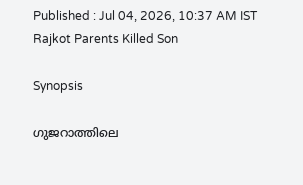Published : Jul 04, 2026, 10:37 AM IST
Rajkot Parents Killed Son

Synopsis

ഗുജറാത്തിലെ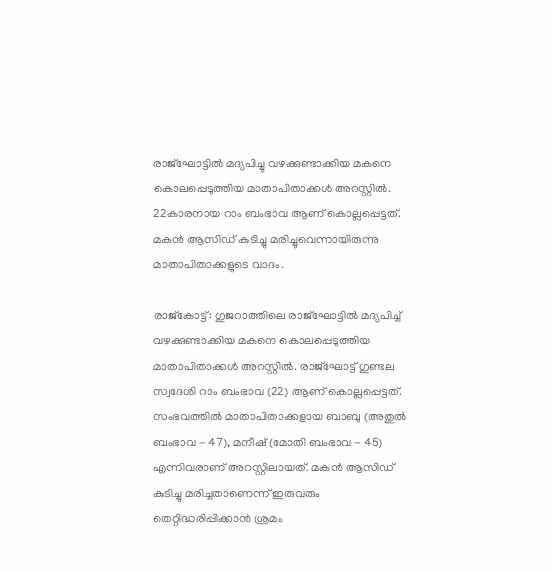രാജ്ഘോട്ടിൽ മദ്യപിച്ചു വഴക്കുണ്ടാക്കിയ മകനെ കൊലപ്പെടുത്തിയ മാതാപിതാക്കൾ അറസ്റ്റിൽ. 22കാരനായ റാം ബംഭാവ ആണ് കൊല്ലപ്പെട്ടത്. മകൻ ആസിഡ് കുടിച്ചു മരിച്ചുവെന്നായിരുന്നു മാതാപിതാക്കളുടെ വാദം.

രാജ്കോട്ട്: ഗുജറാത്തിലെ രാജ്ഘോട്ടിൽ മദ്യപിച്ച് വഴക്കുണ്ടാക്കിയ മകനെ കൊലപ്പെടുത്തിയ മാതാപിതാക്കൾ അറസ്റ്റിൽ. രാജ്ഘോട്ട് ഗുണ്ടല സ്വദേശി റാം ബംഭാവ (22) ആണ് കൊല്ലപ്പെട്ടത്. സംഭവത്തിൽ മാതാപിതാക്കളായ ബാബു (അതുൽ ബംഭാവ - 47), മനീഷ് (മോതി ബംഭാവ - 45) എന്നിവരാണ് അറസ്റ്റിലായത്. മകൻ ആസിഡ് കുടിച്ചു മരിച്ചതാണെന്ന് ഇരുവരും തെറ്റിദ്ധരിപ്പിക്കാൻ ശ്രമം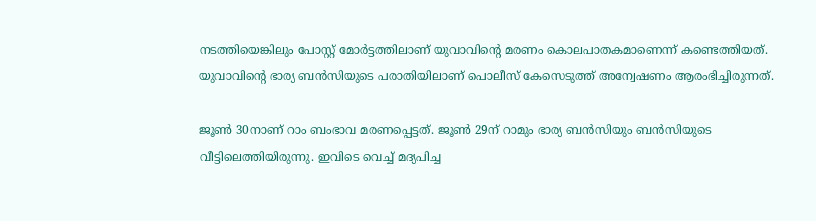നടത്തിയെങ്കിലും പോസ്റ്റ് മോർട്ടത്തിലാണ് യുവാവിൻ്റെ മരണം കൊലപാതകമാണെന്ന് കണ്ടെത്തിയത്. യുവാവിൻ്റെ ഭാര്യ ബൻസിയുടെ പരാതിയിലാണ് പൊലീസ് കേസെടുത്ത് അന്വേഷണം ആരംഭിച്ചിരുന്നത്.

ജൂൺ 30നാണ് റാം ബംഭാവ മരണപ്പെട്ടത്. ജൂൺ 29ന് റാമും ഭാര്യ ബൻസിയും ബൻസിയുടെ വീട്ടിലെത്തിയിരുന്നു. ഇവിടെ വെച്ച് മദ്യപിച്ച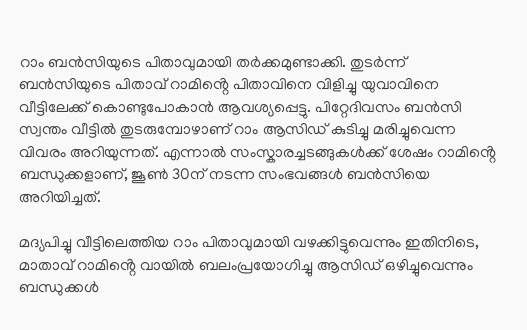റാം ബൻസിയുടെ പിതാവുമായി തർക്കമുണ്ടാക്കി. തുടർന്ന് ബൻസിയുടെ പിതാവ് റാമിൻ്റെ പിതാവിനെ വിളിച്ചു യുവാവിനെ വീട്ടിലേക്ക് കൊണ്ടുപോകാൻ ആവശ്യപ്പെട്ടു. പിറ്റേദിവസം ബൻസി സ്വന്തം വീട്ടിൽ തുടരുമ്പോഴാണ് റാം ആസിഡ് കുടിച്ചു മരിച്ചുവെന്ന വിവരം അറിയുന്നത്. എന്നാൽ സംസ്കാരച്ചടങ്ങുകൾക്ക് ശേഷം റാമിൻ്റെ ബന്ധുക്കളാണ്, ജൂൺ 30ന് നടന്ന സംഭവങ്ങൾ ബൻസിയെ അറിയിച്ചത്.

മദ്യപിച്ചു വീട്ടിലെത്തിയ റാം പിതാവുമായി വഴക്കിട്ടുവെന്നും ഇതിനിടെ, മാതാവ് റാമിൻ്റെ വായിൽ ബലംപ്രയോഗിച്ചു ആസിഡ് ഒഴിച്ചുവെന്നും ബന്ധുക്കൾ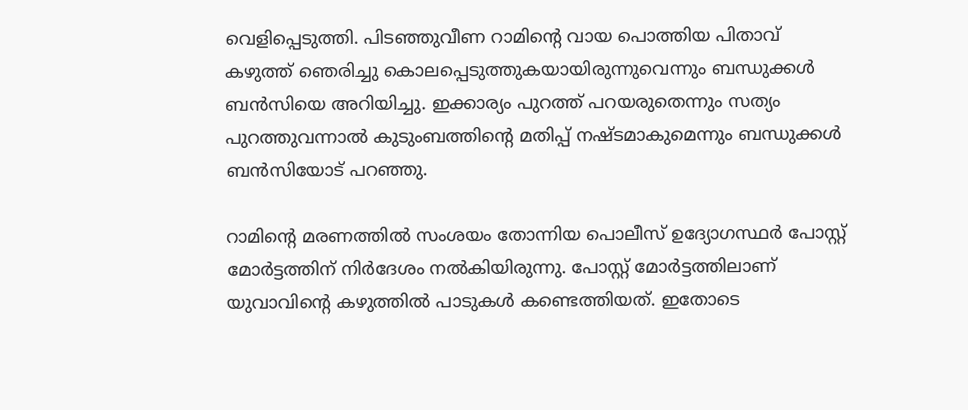വെളിപ്പെടുത്തി. പിടഞ്ഞുവീണ റാമിൻ്റെ വായ പൊത്തിയ പിതാവ് കഴുത്ത് ഞെരിച്ചു കൊലപ്പെടുത്തുകയായിരുന്നുവെന്നും ബന്ധുക്കൾ ബൻസിയെ അറിയിച്ചു. ഇക്കാര്യം പുറത്ത് പറയരുതെന്നും സത്യം പുറത്തുവന്നാൽ കുടുംബത്തിൻ്റെ മതിപ്പ് നഷ്ടമാകുമെന്നും ബന്ധുക്കൾ ബൻസിയോട് പറഞ്ഞു.

റാമിൻ്റെ മരണത്തിൽ സംശയം തോന്നിയ പൊലീസ് ഉദ്യോഗസ്ഥർ പോസ്റ്റ് മോർട്ടത്തിന് നിർദേശം നൽകിയിരുന്നു. പോസ്റ്റ് മോർട്ടത്തിലാണ് യുവാവിൻ്റെ കഴുത്തിൽ പാടുകൾ കണ്ടെത്തിയത്. ഇതോടെ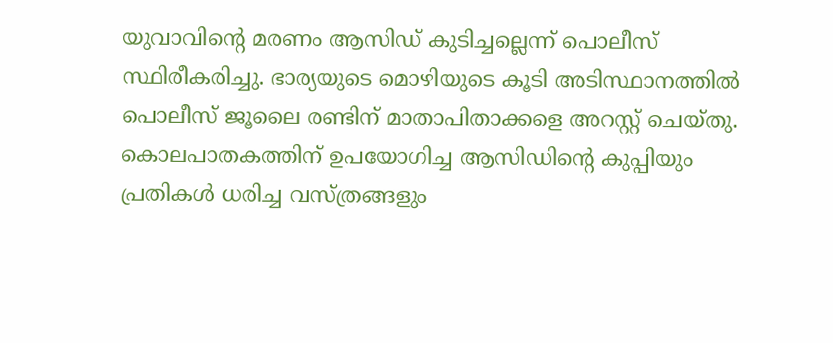യുവാവിൻ്റെ മരണം ആസിഡ് കുടിച്ചല്ലെന്ന് പൊലീസ് സ്ഥിരീകരിച്ചു. ഭാര്യയുടെ മൊഴിയുടെ കൂടി അടിസ്ഥാനത്തിൽ പൊലീസ് ജൂലൈ രണ്ടിന് മാതാപിതാക്കളെ അറസ്റ്റ് ചെയ്തു. കൊലപാതകത്തിന് ഉപയോഗിച്ച ആസിഡിന്റെ കുപ്പിയും പ്രതികൾ ധരിച്ച വസ്ത്രങ്ങളും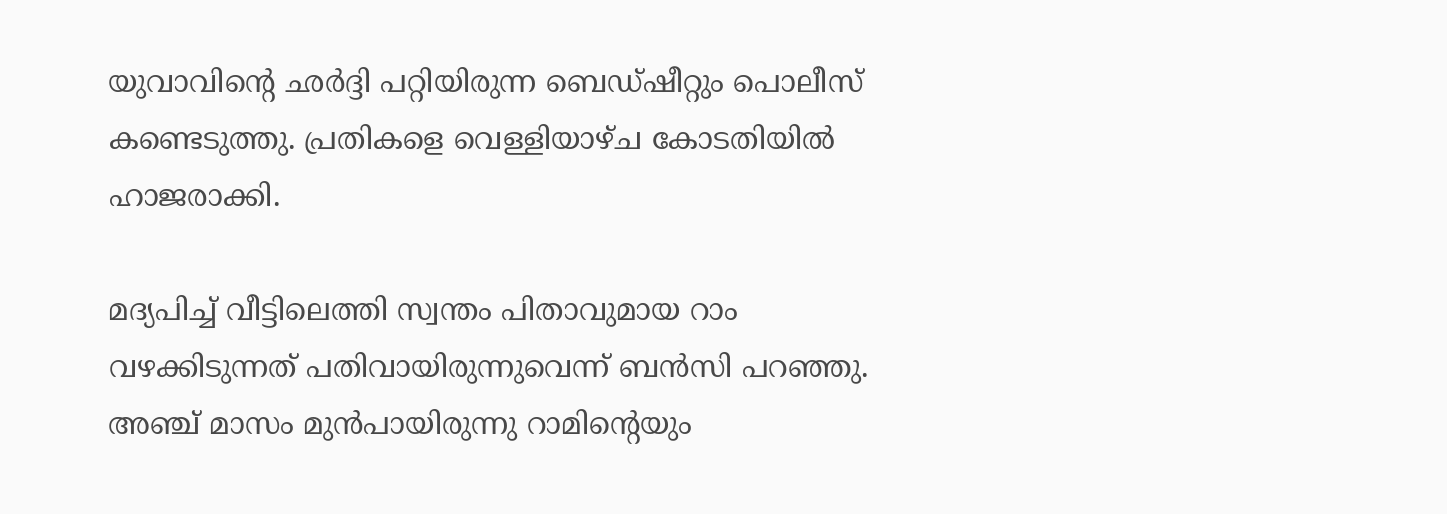യുവാവിൻ്റെ ഛർദ്ദി പറ്റിയിരുന്ന ബെഡ്ഷീറ്റും പൊലീസ് കണ്ടെടുത്തു. പ്രതികളെ വെള്ളിയാഴ്ച കോടതിയിൽ ഹാജരാക്കി.

മദ്യപിച്ച് വീട്ടിലെത്തി സ്വന്തം പിതാവുമായ റാം വഴക്കിടുന്നത് പതിവായിരുന്നുവെന്ന് ബൻസി പറഞ്ഞു. അഞ്ച് മാസം മുൻപായിരുന്നു റാമിൻ്റെയും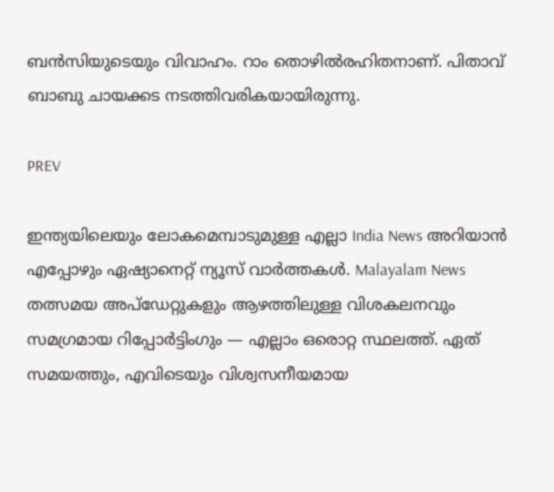ബൻസിയുടെയും വിവാഹം. റാം തൊഴിൽരഹിതനാണ്. പിതാവ് ബാബു ചായക്കട നടത്തിവരികയായിരുന്നു.

PREV

ഇന്ത്യയിലെയും ലോകമെമ്പാടുമുള്ള എല്ലാ India News അറിയാൻ എപ്പോഴും ഏഷ്യാനെറ്റ് ന്യൂസ് വാർത്തകൾ. Malayalam News   തത്സമയ അപ്‌ഡേറ്റുകളും ആഴത്തിലുള്ള വിശകലനവും സമഗ്രമായ റിപ്പോർട്ടിംഗും — എല്ലാം ഒരൊറ്റ സ്ഥലത്ത്. ഏത് സമയത്തും, എവിടെയും വിശ്വസനീയമായ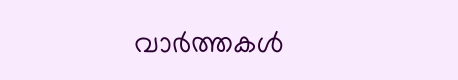വാർത്തകൾ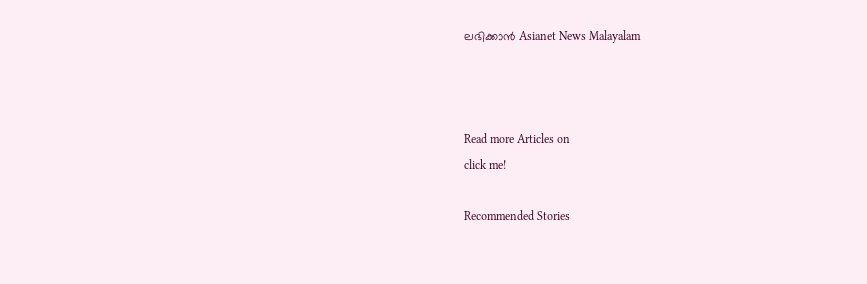ലഭിക്കാൻ Asianet News Malayalam



Read more Articles on
click me!

Recommended Stories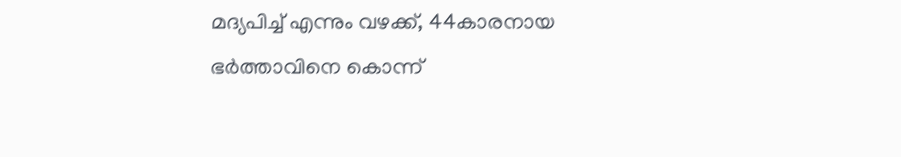മദ്യപിച്ച് എന്നും വഴക്ക്, 44കാരനായ ഭർത്താവിനെ കൊന്ന്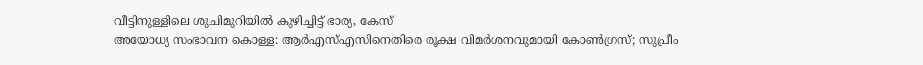വീട്ടിനുള്ളിലെ ശുചിമുറിയിൽ കുഴിച്ചിട്ട് ഭാര്യ, കേസ്
അയോധ്യ സംഭാവന കൊള്ള: ആർഎസ്എസിനെതിരെ രൂക്ഷ വിമർശനവുമായി കോൺഗ്രസ്; സുപ്രീം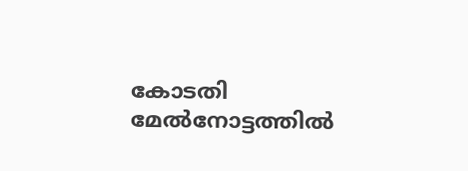കോടതി മേൽനോട്ടത്തിൽ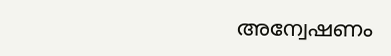അന്വേഷണം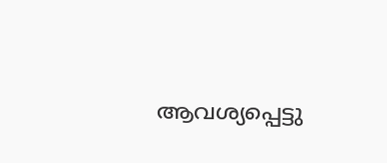ആവശ്യപ്പെട്ടു